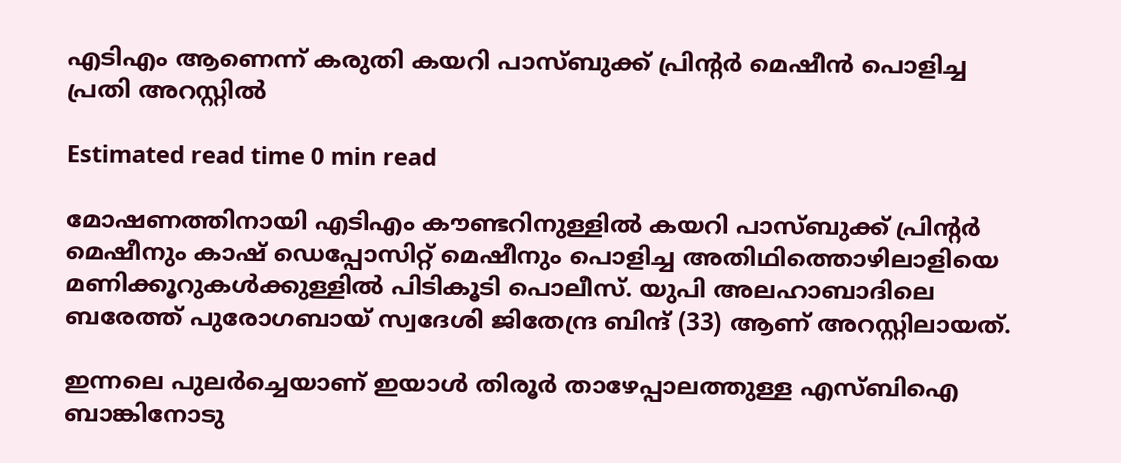എടിഎം ആണെന്ന് കരുതി കയറി പാസ്ബുക്ക് പ്രിന്റർ മെഷീൻ പൊളിച്ച പ്രതി അറസ്റ്റിൽ

Estimated read time 0 min read

മോഷണത്തിനായി എടിഎം കൗണ്ടറിനുള്ളിൽ കയറി പാസ്ബുക്ക് പ്രിന്റർ മെഷീനും കാഷ് ഡെപ്പോസിറ്റ് മെഷീനും പൊളിച്ച അതിഥിത്തൊഴിലാളിയെ മണിക്കൂറുകൾക്കുള്ളിൽ പിടികൂടി പൊലീസ്. യുപി അലഹാബാദിലെ ബരേത്ത് പുരോഗബായ് സ്വദേശി ജിതേന്ദ്ര ബിന്ദ് (33) ആണ് അറസ്റ്റിലായത്.

ഇന്നലെ പുലർച്ചെയാണ് ഇയാൾ തിരൂർ താഴേപ്പാലത്തുള്ള എസ്ബിഐ ബാങ്കിനോടു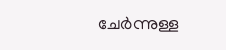ചേർന്നുള്ള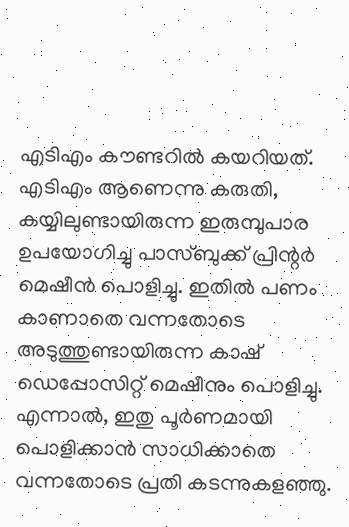എടിഎം കൗണ്ടറിൽ കയറിയത്. എടിഎം ആണെന്നു കരുതി, കയ്യിലുണ്ടായിരുന്ന ഇരുമ്പുപാര ഉപയോഗിച്ചു പാസ്ബുക്ക് പ്രിന്റർ മെഷീൻ പൊളിച്ചു. ഇതിൽ പണം കാണാതെ വന്നതോടെ അടുത്തുണ്ടായിരുന്ന കാഷ് ഡെപ്പോസിറ്റ് മെഷീനും പൊളിച്ചു. എന്നാൽ, ഇതു പൂർണമായി പൊളിക്കാൻ സാധിക്കാതെ വന്നതോടെ പ്രതി കടന്നുകളഞ്ഞു.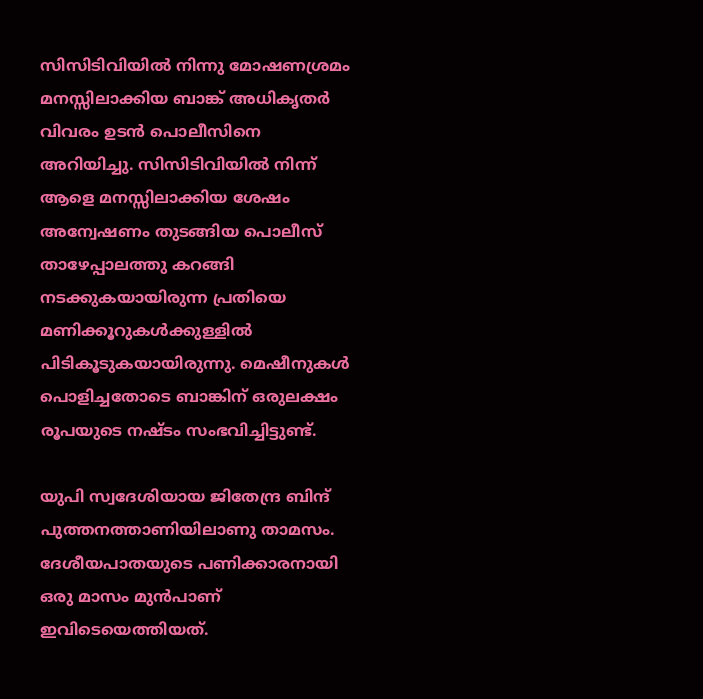സിസിടിവിയിൽ നിന്നു മോഷണശ്രമം മനസ്സിലാക്കിയ ബാങ്ക് അധികൃതർ വിവരം ഉടൻ പൊലീസിനെ അറിയിച്ചു. സിസിടിവിയിൽ നിന്ന് ആളെ മനസ്സിലാക്കിയ ശേഷം അന്വേഷണം തുടങ്ങിയ പൊലീസ് താഴേപ്പാലത്തു കറങ്ങി നടക്കുകയായിരുന്ന പ്രതിയെ മണിക്കൂറുകൾക്കുള്ളിൽ പിടികൂടുകയായിരുന്നു. മെഷീനുകൾ പൊളിച്ചതോടെ ബാങ്കിന് ഒരുലക്ഷം രൂപയുടെ നഷ്ടം സംഭവിച്ചിട്ടുണ്ട്.

യുപി സ്വദേശിയായ ജിതേന്ദ്ര ബിന്ദ് പുത്തനത്താണിയിലാണു താമസം. ദേശീയപാതയുടെ പണിക്കാരനായി ഒരു മാസം മുൻപാണ് ഇവിടെയെത്തിയത്.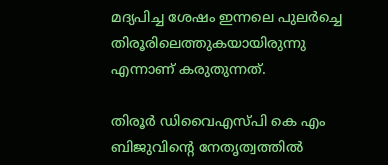മദ്യപിച്ച ശേഷം ഇന്നലെ പുലർച്ചെ തിരൂരിലെത്തുകയായിരുന്നു എന്നാണ് കരുതുന്നത്.

തിരൂർ ഡിവൈഎസ്‌പി കെ എം ബിജുവിന്റെ നേതൃത്വത്തിൽ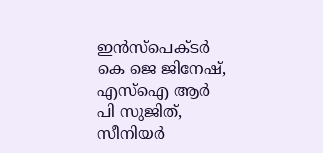ഇൻസ്പെക്ടർ കെ ജെ ജിനേഷ്, എസ്ഐ ആർ പി സുജിത്, സീനിയർ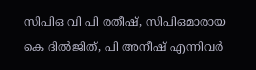സിപിഒ വി പി രതീഷ്, സിപിഒമാരായ കെ ദിൽജിത്, പി അനീഷ് എന്നിവർ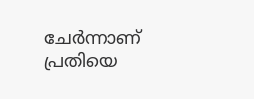ചേർന്നാണ് പ്രതിയെ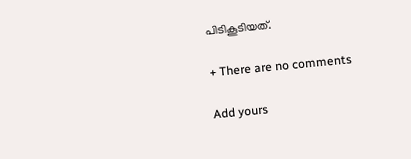പിടികൂടിയത്.

+ There are no comments

Add yours